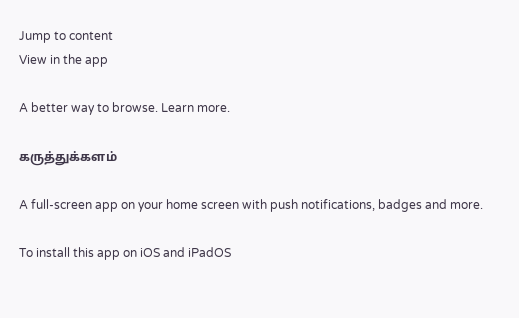Jump to content
View in the app

A better way to browse. Learn more.

கருத்துக்களம்

A full-screen app on your home screen with push notifications, badges and more.

To install this app on iOS and iPadOS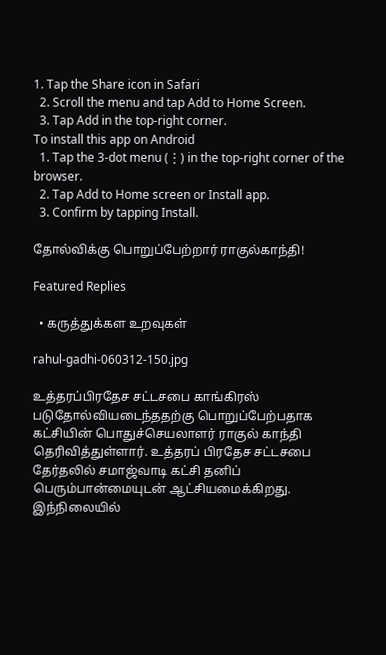1. Tap the Share icon in Safari
  2. Scroll the menu and tap Add to Home Screen.
  3. Tap Add in the top-right corner.
To install this app on Android
  1. Tap the 3-dot menu (⋮) in the top-right corner of the browser.
  2. Tap Add to Home screen or Install app.
  3. Confirm by tapping Install.

தோல்விக்கு பொறுப்பேற்றார் ராகுல்காந்தி!

Featured Replies

  • கருத்துக்கள உறவுகள்

rahul-gadhi-060312-150.jpg

உத்தரப்பிரதேச சட்டசபை காங்கிரஸ் படுதோல்வியடைந்ததற்கு பொறுப்பேற்பதாக கட்சியின் பொதுச்செயலாளர் ராகுல் காந்தி தெரிவித்துள்ளார். உத்தரப் பிரதேச சட்டசபை தேர்தலில் சமாஜ்வாடி கட்சி தனிப் பெரும்பான்மையுடன் ஆட்சியமைக்கிறது. இந்நிலையில்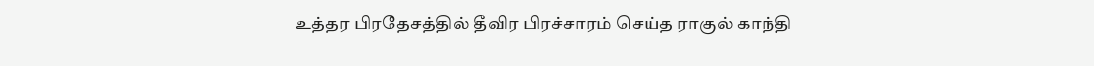உத்தர பிரதேசத்தில் தீவிர பிரச்சாரம் செய்த ராகுல் காந்தி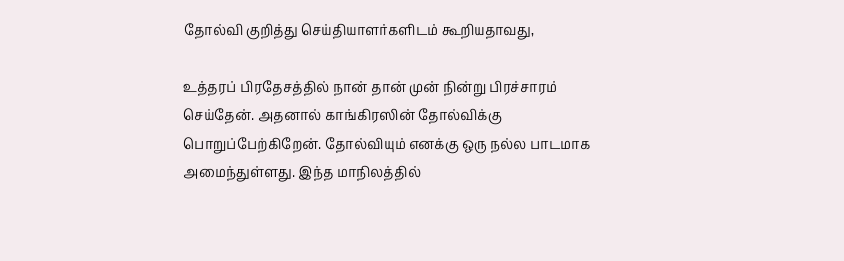தோல்வி குறித்து செய்தியாளர்களிடம் கூறியதாவது,

உத்தரப் பிரதேசத்தில் நான் தான் முன் நின்று பிரச்சாரம் செய்தேன். அதனால் காங்கிரஸின் தோல்விக்கு பொறுப்பேற்கிறேன். தோல்வியும் எனக்கு ஒரு நல்ல பாடமாக அமைந்துள்ளது. இந்த மாநிலத்தில்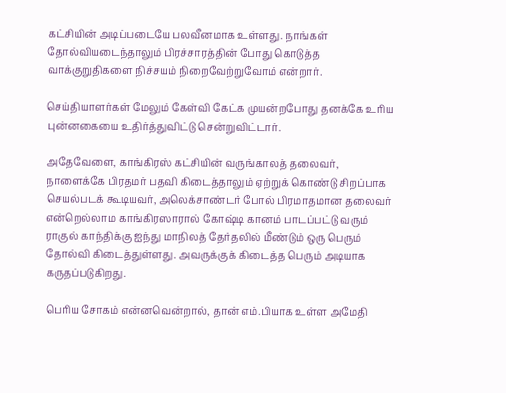கட்சியின் அடிப்படையே பலவீனமாக உள்ளது. நாங்கள் தோல்வியடைந்தாலும் பிரச்சாரத்தின் போது கொடுத்த வாக்குறுதிகளை நிச்சயம் நிறைவேற்றுவோம் என்றார்.

செய்தியாளர்கள் மேலும் கேள்வி கேட்க முயன்றபோது தனக்கே உரிய புன்னகையை உதிர்த்துவிட்டு சென்றுவிட்டார்.

அதேவேளை, காங்கிரஸ் கட்சியின் வருங்காலத் தலைவர், நாளைக்கே பிரதமர் பதவி கிடைத்தாலும் ஏற்றுக் கொண்டு சிறப்பாக செயல்படக் கூடியவர், அலெக்சாண்டர் போல் பிரமாதமான தலைவர் என்றெல்லாம காங்கிரஸாரால் கோஷ்டி கானம் பாடப்பட்டு வரும் ராகுல் காந்திக்கு ஐந்து மாநிலத் தேர்தலில் மீண்டும் ஒரு பெரும் தோல்வி கிடைத்துள்ளது. அவருக்குக் கிடைத்த பெரும் அடியாக கருதப்படுகிறது.

பெரிய சோகம் என்னவென்றால், தான் எம்.பியாக உள்ள அமேதி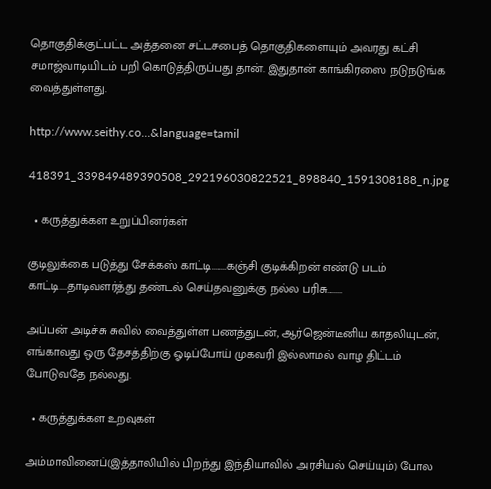தொகுதிக்குட்பட்ட அத்தனை சட்டசபைத் தொகுதிகளையும் அவரது கட்சி சமாஜ்வாடியிடம் பறி கொடுத்திருப்பது தான். இதுதான் காங்கிரஸை நடுநடுங்க வைத்துள்ளது.

http://www.seithy.co...&language=tamil

418391_339849489390508_292196030822521_898840_1591308188_n.jpg

  • கருத்துக்கள உறுப்பினர்கள்

குடிலுக்கை படுத்து சேக்கஸ் காட்டி........கஞ்சி குடிக்கிறன் எண்டு படம் காட்டி....தாடிவளர்த்து தண்டல் செய்தவனுக்கு நல்ல பரிசு........

அப்பன் அடிச்சு சுவில் வைத்துள்ள பணத்துடன், ஆர்ஜென்டீனிய காதலியுடன், எங்காவது ஒரு தேசத்திற்கு ஓடிப்போய் முகவரி இல்லாமல் வாழ திட்டம் போடுவதே நல்லது.

  • கருத்துக்கள உறவுகள்

அம்மாவினைப்(இத்தாலியில் பிறந்து இந்தியாவில் அரசியல் செய்யும்) போல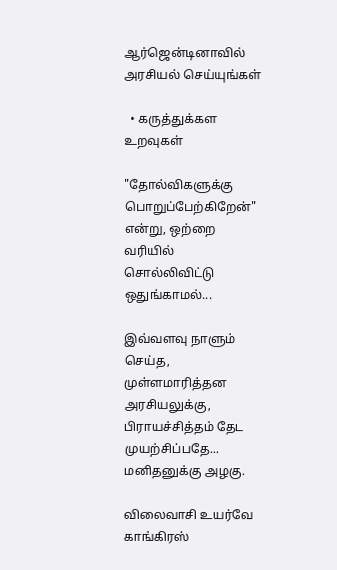ஆர்ஜென்டினாவில் அரசியல் செய்யுங்கள்

  • கருத்துக்கள உறவுகள்

"தோல்விகளுக்கு பொறுப்பேற்கிறேன்" என்று, ஒற்றை வரியில் சொல்லிவிட்டு ஒதுங்காமல்...

இவ்வளவு நாளும் செய்த, முள்ளமாரித்தன அரசியலுக்கு, பிராயச்சித்தம் தேட முயற்சிப்பதே... மனிதனுக்கு அழகு.

விலைவாசி உயர்வே காங்கிரஸ்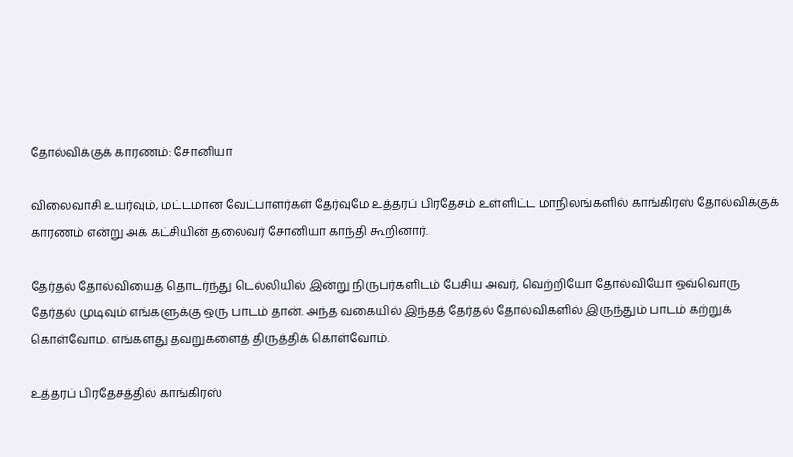தோல்விக்குக் காரணம்: சோனியா

விலைவாசி உயர்வும், மட்டமான வேட்பாளர்கள் தேர்வுமே உத்தரப் பிரதேசம் உள்ளிட்ட மாநிலங்களில் காங்கிரஸ் தோல்விக்குக் காரணம் என்று அக் கட்சியின் தலைவர் சோனியா காந்தி கூறினார்.

தேர்தல் தோல்வியைத் தொடர்ந்து டெல்லியில் இன்று நிருபர்களிடம் பேசிய அவர், வெற்றியோ தோல்வியோ ஒவ்வொரு தேர்தல் முடிவும் எங்களுக்கு ஒரு பாடம் தான். அந்த வகையில் இந்தத் தேர்தல் தோல்விகளில் இருந்தும் பாடம் கற்றுக் கொள்வோம. எங்களது தவறுகளைத் திருத்திக் கொள்வோம்.

உத்தரப் பிரதேசத்தில் காங்கிரஸ்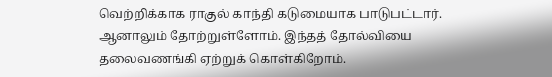வெற்றிக்காக ராகுல் காந்தி கடுமையாக பாடுபட்டார். ஆனாலும் தோற்றுள்ளோம். இந்தத் தோல்வியை தலைவணங்கி ஏற்றுக் கொள்கிறோம்.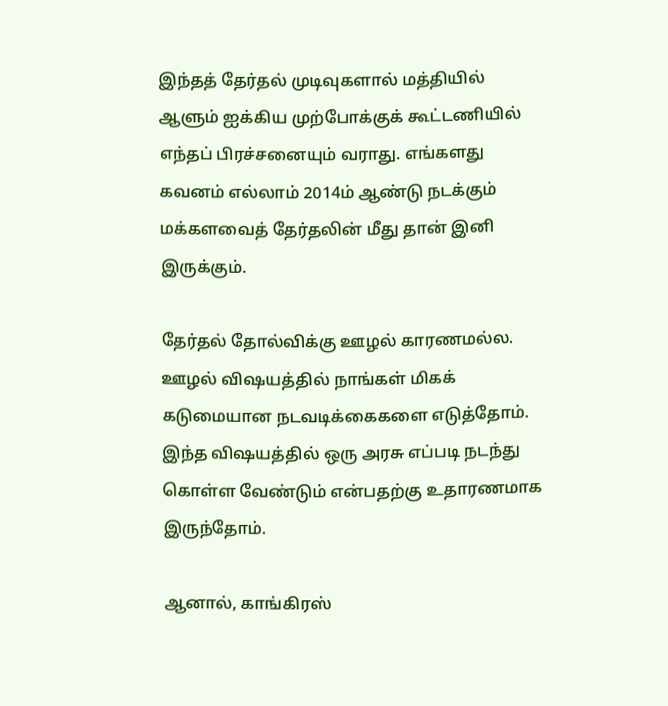இந்தத் தேர்தல் முடிவுகளால் மத்தியில் ஆளும் ஐக்கிய முற்போக்குக் கூட்டணியில் எந்தப் பிரச்சனையும் வராது. எங்களது கவனம் எல்லாம் 2014ம் ஆண்டு நடக்கும் மக்களவைத் தேர்தலின் மீது தான் இனி இருக்கும்.

தேர்தல் தோல்விக்கு ஊழல் காரணமல்ல. ஊழல் விஷயத்தில் நாங்கள் மிகக் கடுமையான நடவடிக்கைகளை எடுத்தோம். இந்த விஷயத்தில் ஒரு அரசு எப்படி நடந்து கொள்ள வேண்டும் என்பதற்கு உதாரணமாக இருந்தோம்.

ஆனால், காங்கிரஸ்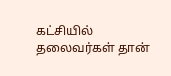கட்சியில் தலைவர்கள் தான்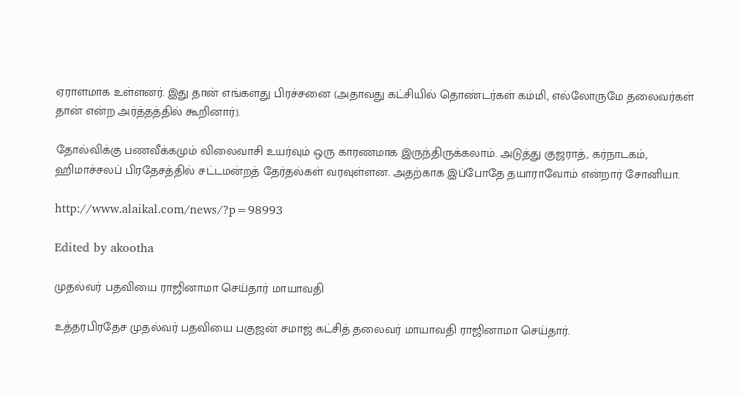ஏராளமாக உள்ளனர். இது தான் எங்களது பிரச்சனை (அதாவது கட்சியில் தொண்டர்கள் கம்மி, எல்லோருமே தலைவர்கள் தான் என்ற அர்த்தத்தில் கூறினார்).

தோல்விக்கு பணவீக்கமும் விலைவாசி உயர்வும் ஒரு காரணமாக இருந்திருக்கலாம். அடுத்து குஜராத், கர்நாடகம், ஹிமாச்சலப் பிரதேசத்தில் சட்டமன்றத் தேர்தல்கள் வரவுள்ளன. அதற்காக இப்போதே தயாராவோம் என்றார் சோனியா.

http://www.alaikal.com/news/?p=98993

Edited by akootha

முத‌ல்வ‌ர் பத‌வியை ரா‌ஜினாமா செ‌ய்தா‌ர் மாயாவ‌தி

உ‌த்தர‌பிரதேச முத‌ல்வ‌ர் பத‌வியை பகுஜ‌ன் சமா‌‌ஜ் க‌ட்‌சி‌த் தலைவ‌ர் மாயாவ‌தி ரா‌‌ஜினாமா செ‌ய்தா‌ர்.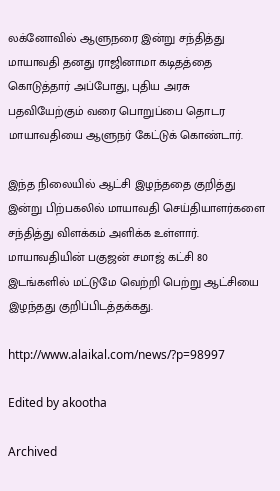ல‌க்னோ‌வி‌ல் ஆளுநரை இ‌ன்று ச‌ந்‌தி‌த்து மாயாவ‌தி தனது ரா‌ஜினாமா கடி‌த‌த்தை கொடு‌த்தா‌ர் அ‌ப்போது, பு‌திய அரசு பத‌வியே‌ற்கு‌‌ம் வரை பொறு‌ப்பை தொடர மாயாவ‌தியை ஆளுந‌ர் கே‌ட்டு‌க் கொ‌ண்டா‌ர்.

இ‌ந்த ‌நிலை‌யி‌ல் ஆ‌ட்‌சி இழ‌ந்ததை கு‌றி‌த்து இ‌ன்று ‌பி‌ற்பக‌‌‌லி‌ல் மாயாவ‌தி செ‌ய்‌தியாள‌ர்களை ச‌ந்‌தி‌த்து ‌விள‌க்க‌ம் அ‌ளி‌க்க உ‌ள்ளா‌ர். மாயாவ‌தி‌யி‌ன் பகுஜ‌ன் சமா‌‌ஜ் க‌ட்‌சி 80 இட‌ங்க‌ளி‌ல் ம‌ட்டுமே வெ‌ற்‌றி பெ‌ற்று ஆ‌ட்‌சியை இழ‌ந்தது கு‌றி‌ப்‌பி‌ட‌த்த‌க்கது.

http://www.alaikal.com/news/?p=98997

Edited by akootha

Archived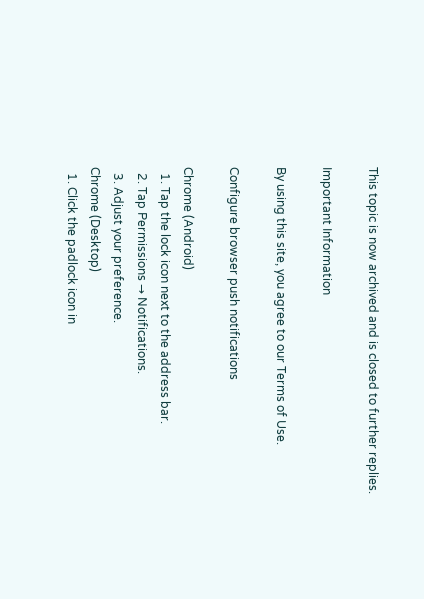This topic is now archived and is closed to further replies.

Important Information

By using this site, you agree to our Terms of Use.

Configure browser push notifications

Chrome (Android)
  1. Tap the lock icon next to the address bar.
  2. Tap Permissions → Notifications.
  3. Adjust your preference.
Chrome (Desktop)
  1. Click the padlock icon in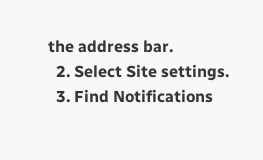the address bar.
  2. Select Site settings.
  3. Find Notifications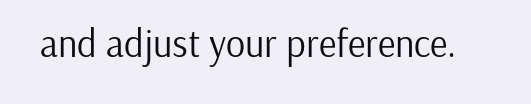and adjust your preference.